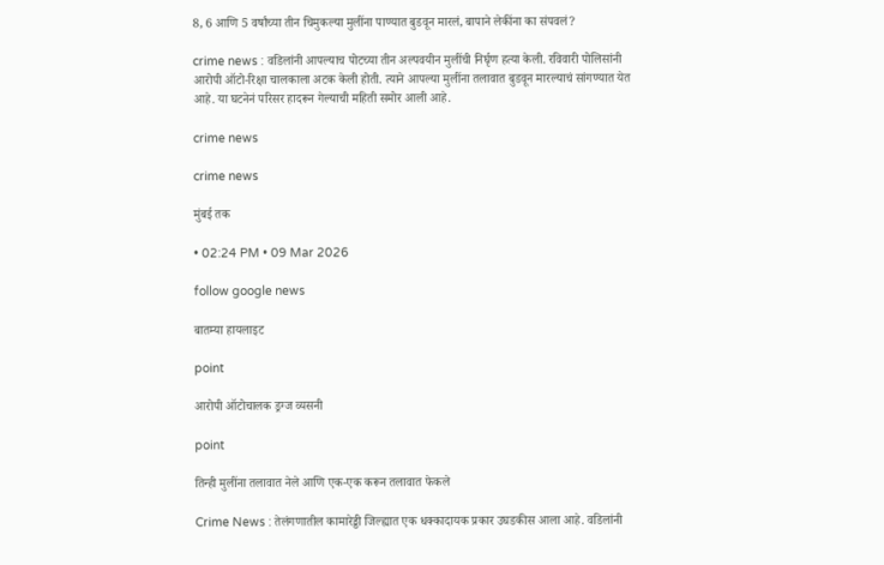8, 6 आणि 5 वर्षांच्या तीन चिमुकल्या मुलींना पाण्यात बुडवून मारलं, बापाने लेकींना का संपवलं?

crime news : वडिलांनी आपल्याच पोटच्या तीन अल्पवयीन मुलींची निर्घृण हत्या केली. रविवारी पोलिसांनी आरोपी ऑटो-रिक्षा चालकाला अटक केली होती. त्याने आपल्या मुलींना तलावात बुडवून मारल्याचं सांगण्यात येत आहे. या घटनेनं परिसर हादरून गेल्याची महिती समोर आली आहे.

crime news

crime news

मुंबई तक

• 02:24 PM • 09 Mar 2026

follow google news

बातम्या हायलाइट

point

आरोपी ऑटोचालक ड्रग्ज व्यसनी

point

तिन्ही मुलींना तलावात नेले आणि एक-एक करून तलावात फेकले

Crime News : तेलंगणातील कामारेड्डी जिल्ह्यात एक धक्कादायक प्रकार उघडकीस आला आहे. वडिलांनी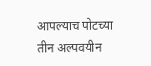आपल्याच पोटच्या तीन अल्पवयीन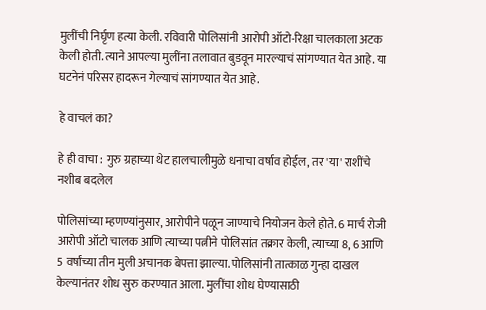मुलींची निर्घृण हत्या केली. रविवारी पोलिसांनी आरोपी ऑटो-रिक्षा चालकाला अटक केली होती. त्याने आपल्या मुलींना तलावात बुडवून मारल्याचं सांगण्यात येत आहे. या घटनेनं परिसर हादरून गेल्याचं सांगण्यात येत आहे.

हे वाचलं का?

हे ही वाचा : गुरु ग्रहाच्या थेट हालचालीमुळे धनाचा वर्षाव होईल, तर 'या' राशींचे नशीब बदलेल

पोलिसांच्या म्हणण्यांनुसार, आरोपीने पळून जाण्याचे नियोजन केले होते. 6 मार्च रोजी आरोपी ऑटो चालक आणि त्याच्या पत्नीने पोलिसांत तक्रार केली, त्याच्या 8, 6 आणि 5 वर्षांच्या तीन मुली अचानक बेपत्ता झाल्या. पोलिसांनी तात्काळ गुन्हा दाखल केल्यानंतर शोध सुरु करण्यात आला. मुलींचा शोध घेण्यासाठी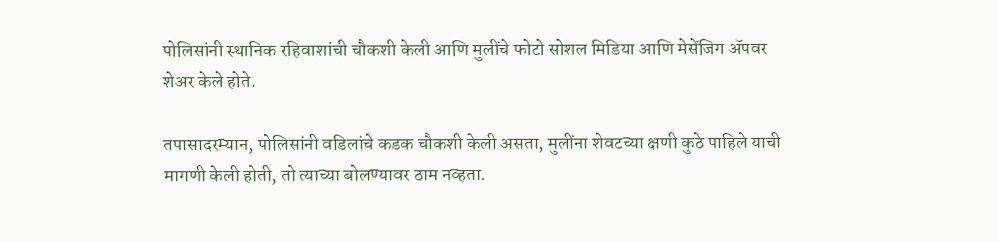पोलिसांनी स्थानिक रहिवाशांची चौकशी केली आणि मुलींचे फोटो सोशल मिडिया आणि मेसेंजिग ॲपवर शेअर केले होते.

तपासादरम्यान, पोलिसांनी वडिलांचे कडक चौकशी केली असता, मुलींना शेवटच्या क्षणी कुठे पाहिले याची मागणी केली होती, तो त्याच्या बोलण्यावर ठाम नव्हता.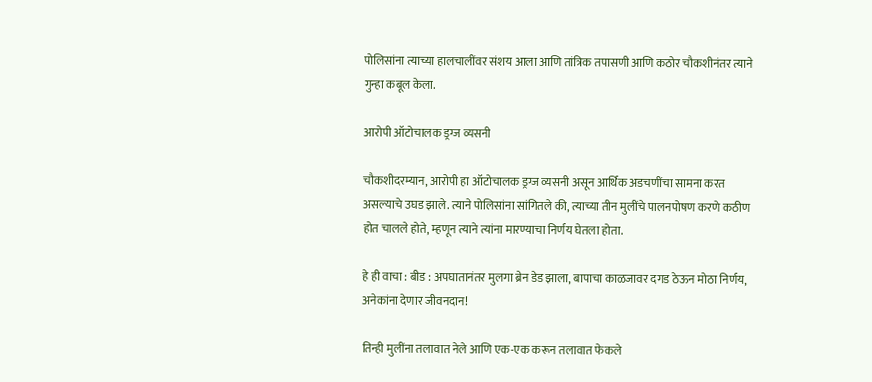पोलिसांना त्याच्या हालचालींवर संशय आला आणि तांत्रिक तपासणी आणि कठोर चौकशीनंतर त्याने गुन्हा कबूल केला.

आरोपी ऑटोचालक ड्रग्ज व्यसनी

चौकशीदरम्यान, आरोपी हा ऑटोचालक ड्रग्ज व्यसनी असून आर्थिक अडचणींचा सामना करत असल्याचे उघड झाले. त्याने पोलिसांना सांगितले की, त्याच्या तीन मुलींचे पालनपोषण करणे कठीण होत चालले होते, म्हणून त्याने त्यांना मारण्याचा निर्णय घेतला होता.

हे ही वाचा : बीड : अपघातानंतर मुलगा ब्रेन डेड झाला, बापाचा काळजावर दगड ठेऊन मोठा निर्णय, अनेकांना देणार जीवनदान!

तिन्ही मुलींना तलावात नेले आणि एक-एक करून तलावात फेकले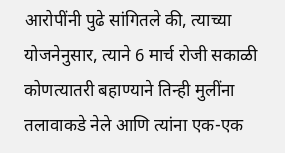आरोपींनी पुढे सांगितले की, त्याच्या योजनेनुसार, त्याने 6 मार्च रोजी सकाळी कोणत्यातरी बहाण्याने तिन्ही मुलींना तलावाकडे नेले आणि त्यांना एक-एक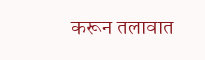करून तलावात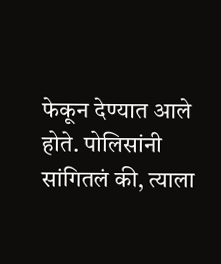फेकून देण्यात आले होते. पोलिसांनी सांगितलं की, त्याला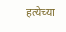हत्येच्या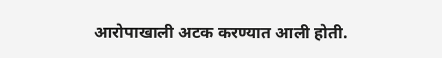आरोपाखाली अटक करण्यात आली होती.